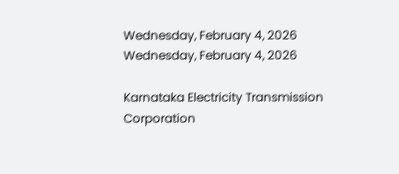Wednesday, February 4, 2026
Wednesday, February 4, 2026

Karnataka Electricity Transmission Corporation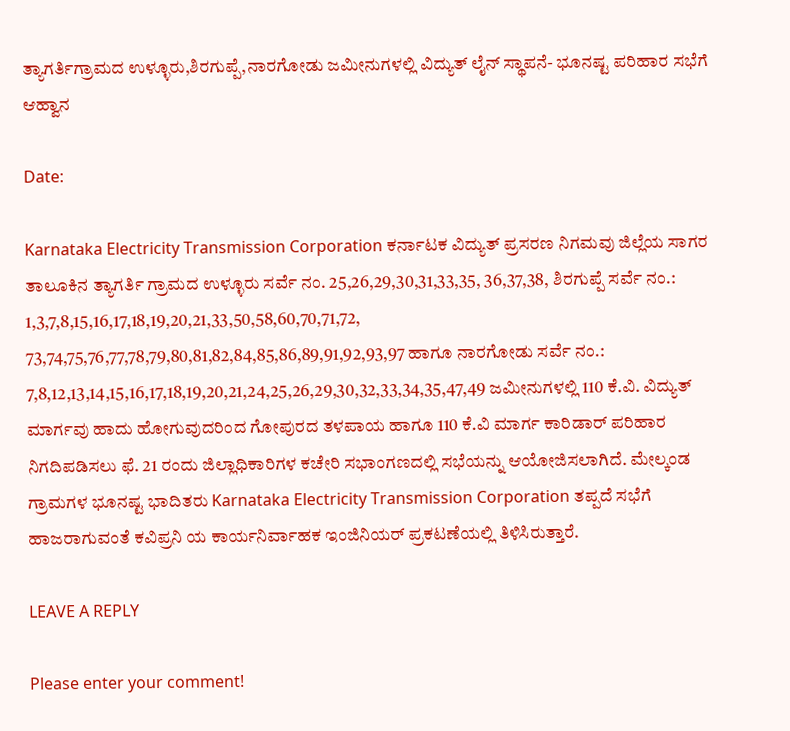ತ್ಯಾಗರ್ತಿಗ್ರಾಮದ ಉಳ್ಳೂರು,ಶಿರಗುಪ್ಪೆ,ನಾರಗೋಡು ಜಮೀನುಗಳಲ್ಲಿ‌ ವಿದ್ಯುತ್ ಲೈನ್ ಸ್ಥಾಪನೆ- ಭೂನಷ್ಟ ಪರಿಹಾರ ಸಭೆಗೆ ಆಹ್ವಾನ

Date:

Karnataka Electricity Transmission Corporation ಕರ್ನಾಟಕ ವಿದ್ಯುತ್ ಪ್ರಸರಣ ನಿಗಮವು ಜಿಲ್ಲೆಯ ಸಾಗರ ತಾಲೂಕಿನ ತ್ಯಾಗರ್ತಿ ಗ್ರಾಮದ ಉಳ್ಳೂರು ಸರ್ವೆ ನಂ. 25,26,29,30,31,33,35, 36,37,38, ಶಿರಗುಪ್ಪೆ ಸರ್ವೆ ನಂ.: 1,3,7,8,15,16,17,18,19,20,21,33,50,58,60,70,71,72, 73,74,75,76,77,78,79,80,81,82,84,85,86,89,91,92,93,97 ಹಾಗೂ ನಾರಗೋಡು ಸರ್ವೆ ನಂ.: 7,8,12,13,14,15,16,17,18,19,20,21,24,25,26,29,30,32,33,34,35,47,49 ಜಮೀನುಗಳಲ್ಲಿ 110 ಕೆ.ವಿ. ವಿದ್ಯುತ್ ಮಾರ್ಗವು ಹಾದು ಹೋಗುವುದರಿಂದ ಗೋಪುರದ ತಳಪಾಯ ಹಾಗೂ 110 ಕೆ.ವಿ ಮಾರ್ಗ ಕಾರಿಡಾರ್ ಪರಿಹಾರ ನಿಗದಿಪಡಿಸಲು ಫೆ. 21 ರಂದು ಜಿಲ್ಲಾಧಿಕಾರಿಗಳ ಕಚೇರಿ ಸಭಾಂಗಣದಲ್ಲಿ ಸಭೆಯನ್ನು ಆಯೋಜಿಸಲಾಗಿದೆ. ಮೇಲ್ಕಂಡ ಗ್ರಾಮಗಳ ಭೂನಷ್ಟ ಭಾದಿತರು Karnataka Electricity Transmission Corporation ತಪ್ಪದೆ ಸಭೆಗೆ ಹಾಜರಾಗುವಂತೆ ಕವಿಪ್ರನಿ ಯ ಕಾರ್ಯನಿರ್ವಾಹಕ ಇಂಜಿನಿಯರ್ ಪ್ರಕಟಣೆಯಲ್ಲಿ ತಿಳಿಸಿರುತ್ತಾರೆ.

LEAVE A REPLY

Please enter your comment!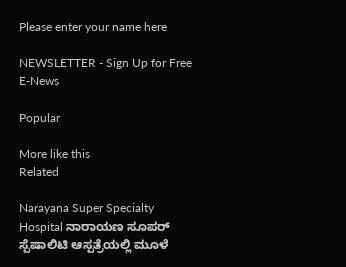Please enter your name here

NEWSLETTER - Sign Up for Free E-News

Popular

More like this
Related

Narayana Super Specialty Hospital ನಾರಾಯಣ ಸೂಪರ್ ಸ್ಪೆಷಾಲಿಟಿ ಆಸ್ಪತ್ರೆಯಲ್ಲಿ ಮೂಳೆ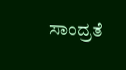ಸಾಂದ್ರತೆ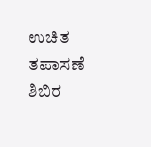ಉಚಿತ ತಪಾಸಣೆ ಶಿಬಿರ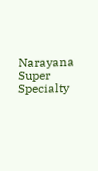Narayana Super Specialty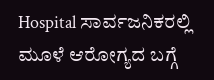Hospital ಸಾರ್ವಜನಿಕರಲ್ಲಿ ಮೂಳೆ ಆರೋಗ್ಯದ ಬಗ್ಗೆ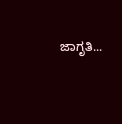ಜಾಗೃತಿ...